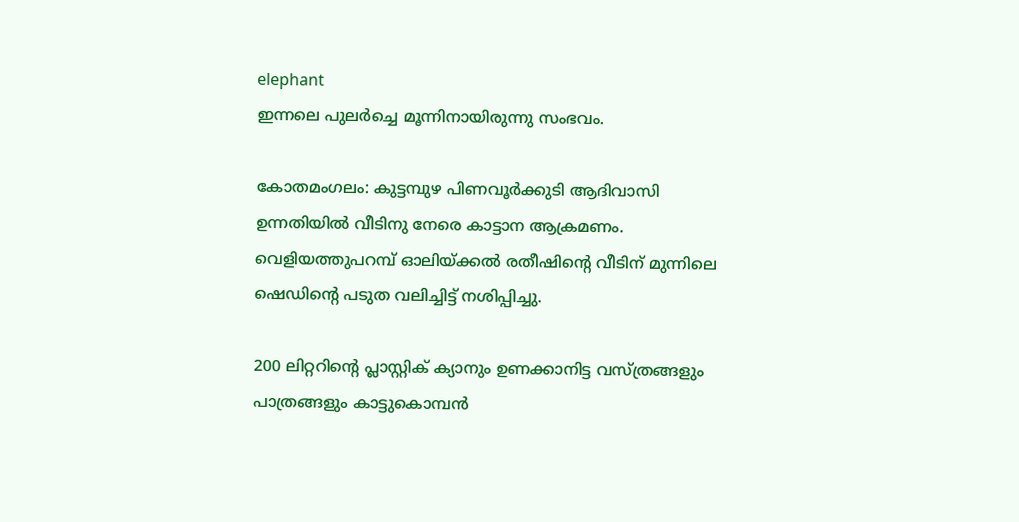elephant
ഇന്നലെ പുലർച്ചെ മൂന്നിനായിരുന്നു സംഭവം.

കോതമംഗലം: കുട്ടമ്പുഴ പിണവൂര്‍ക്കുടി ആദിവാസി ഉന്നതിയില്‍ വീടിനു നേരെ കാട്ടാന ആക്രമണം. വെളിയത്തുപറമ്പ് ഓലിയ്ക്കല്‍ രതീഷിന്‍റെ വീടിന് മുന്നിലെ ഷെഡിന്‍റെ പടുത വലിച്ചിട്ട് നശിപ്പിച്ചു.

200 ലിറ്ററിന്‍റെ പ്ലാസ്റ്റിക് ക്യാനും ഉണക്കാനിട്ട വസ്ത്രങ്ങളും പാത്രങ്ങളും കാട്ടുകൊമ്പൻ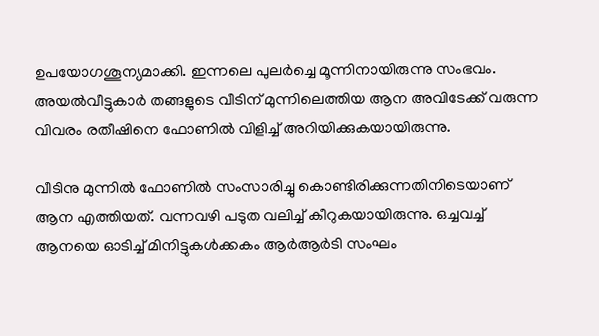ഉപയോഗശൂന്യമാക്കി. ഇന്നലെ പുലർച്ചെ മൂന്നിനായിരുന്നു സംഭവം. അയല്‍വീട്ടുകാർ തങ്ങളുടെ വീടിന് മുന്നിലെത്തിയ ആന അവിടേക്ക് വരുന്ന വിവരം രതീഷിനെ ഫോണില്‍ വിളിച്ച് അറിയിക്കുകയായിരുന്നു.

വീടിനു മുന്നില്‍ ഫോണില്‍ സംസാരിച്ചു കൊണ്ടിരിക്കുന്നതിനിടെയാണ് ആന എത്തിയത്. വന്നവഴി പടുത വലിച്ച് കീറുകയായിരുന്നു. ഒച്ചവച്ച് ആനയെ ഓടിച്ച് മിനിട്ടുകള്‍ക്കകം ആര്‍ആര്‍ടി സംഘം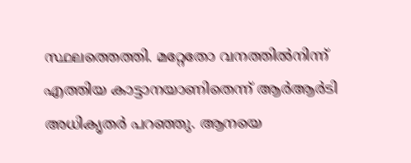സ്ഥലത്തെത്തി. മറ്റേതോ വനത്തില്‍നിന്ന് എത്തിയ കാട്ടാനയാണിതെന്ന് ആര്‍ആര്‍ടി അധികൃതര്‍ പറഞ്ഞു. ആനയെ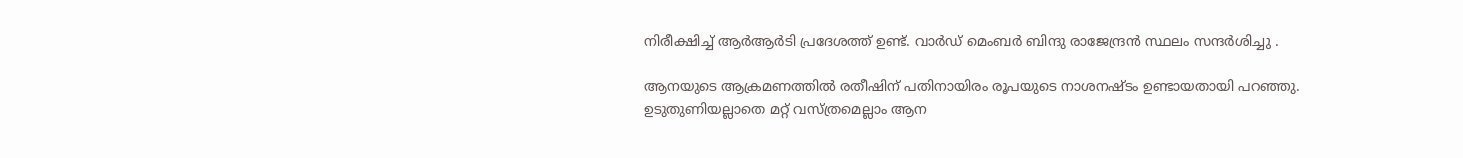നിരീക്ഷിച്ച് ആര്‍ആര്‍ടി പ്രദേശത്ത് ഉണ്ട്. വാര്‍ഡ് മെംബര്‍ ബിന്ദു രാജേന്ദ്രന്‍ സ്ഥലം സന്ദർശിച്ചു .

ആനയുടെ ആക്രമണത്തില്‍ രതീഷിന് പതിനായിരം രൂപയുടെ നാശനഷ്ടം ഉണ്ടായതായി പറഞ്ഞു. ഉടുതുണിയല്ലാതെ മറ്റ് വസ്ത്രമെല്ലാം ആന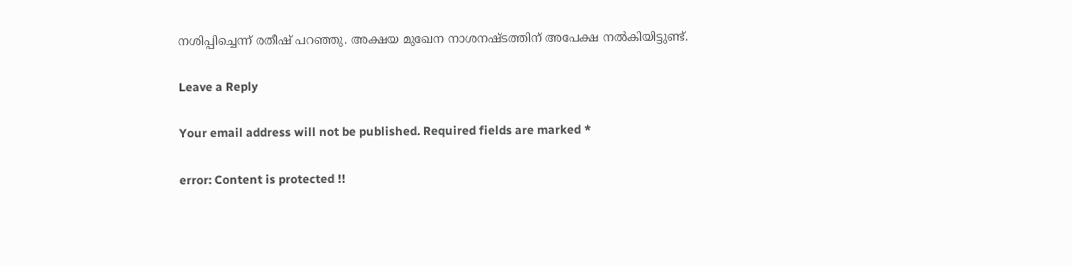നശിപ്പിച്ചെന്ന് രതീഷ് പറഞ്ഞു. അക്ഷയ മുഖേന നാശനഷ്ടത്തിന് അപേക്ഷ നല്‍കിയിട്ടുണ്ട്.

Leave a Reply

Your email address will not be published. Required fields are marked *

error: Content is protected !!